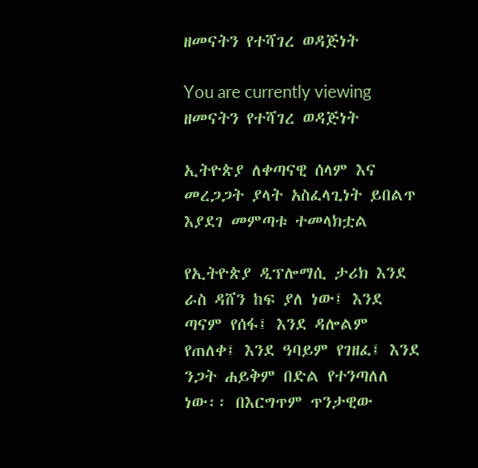ዘመናትን የተሻገረ ወዳጅነት

You are currently viewing ዘመናትን የተሻገረ ወዳጅነት

ኢትዮጵያ ለቀጣናዊ ሰላም እና መረጋጋት ያላት አስፈላጊነት ይበልጥ እያደገ መምጣቱ ተመላክቷል

የኢትዮጵያ ዲፕሎማሲ ታሪክ እንደ ራስ ዳሸን ከፍ ያለ ነው፤ እንደ ጣናም የሰፋ፤ እንደ ዳሎልም የጠለቀ፤ እንደ ዓባይም የገዘፈ፤ እንደ ንጋት ሐይቅም በድል የተንጣለለ ነው፡፡ በእርግጥም ጥንታዊው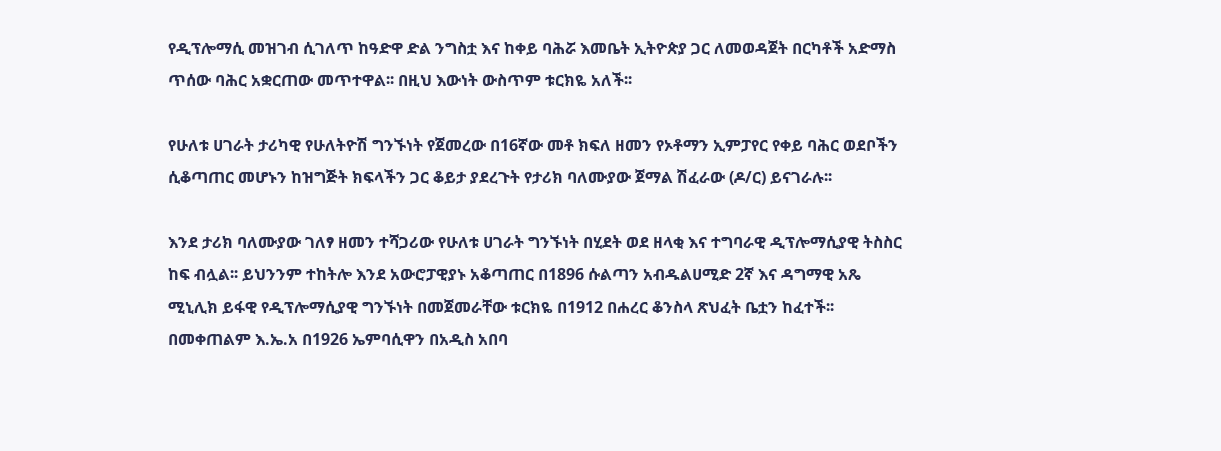የዲፕሎማሲ መዝገብ ሲገለጥ ከዓድዋ ድል ንግስቷ እና ከቀይ ባሕሯ እመቤት ኢትዮጵያ ጋር ለመወዳጀት በርካቶች አድማስ ጥሰው ባሕር አቋርጠው መጥተዋል፡፡ በዚህ እውነት ውስጥም ቱርክዬ አለች፡፡

የሁለቱ ሀገራት ታሪካዊ የሁለትዮሽ ግንኙነት የጀመረው በ16ኛው መቶ ክፍለ ዘመን የኦቶማን ኢምፓየር የቀይ ባሕር ወደቦችን ሲቆጣጠር መሆኑን ከዝግጅት ክፍላችን ጋር ቆይታ ያደረጉት የታሪክ ባለሙያው ጀማል ሽፈራው (ዶ/ር) ይናገራሉ፡፡

እንደ ታሪክ ባለሙያው ገለፃ ዘመን ተሻጋሪው የሁለቱ ሀገራት ግንኙነት በሂደት ወደ ዘላቂ እና ተግባራዊ ዲፕሎማሲያዊ ትስስር ከፍ ብሏል፡፡ ይህንንም ተከትሎ እንደ አውሮፓዊያኑ አቆጣጠር በ1896 ሱልጣን አብዱልሀሚድ 2ኛ እና ዳግማዊ አጼ ሚኒሊክ ይፋዊ የዲፕሎማሲያዊ ግንኙነት በመጀመራቸው ቱርክዬ በ1912 በሐረር ቆንስላ ጽህፈት ቤቷን ከፈተች፡፡ በመቀጠልም እ.ኤ.አ በ1926 ኤምባሲዋን በአዲስ አበባ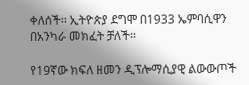ቀለሰች፡፡ ኢትዮጵያ ደግሞ በ1933 ኤምባሲዋን በአንካራ መክፈት ቻለች፡፡

የ19ኛው ክፍለ ዘመን ዲፕሎማሲያዊ ልውውጦች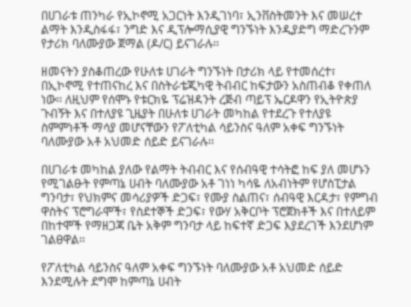በሀገራቱ ጠንካራ የኢኮኖሚ አጋርነት እንዲገነባ፣ ኢንቨስትመንት እና መሠረተ ልማት እንዲስፋፋ፣ ንግድ እና ዲፕሎማሲያዊ ግንኙነት እንዲያድግ ማድረጉንም የታሪክ ባለሙያው ጀማል (ዶ/ር) ይናገራሉ፡፡

ዘመናትን ያስቆጠረው የሁለቱ ሀገራት ግንኙነት በታሪክ ላይ የተመሰረተ፣ በኢኮኖሚ የተጠናከረ እና በስትራቴጂካዊ ትብብር ከፍታውን አስጠብቆ የቀጠለ ነው፡፡ ለዚህም የሰሞኑ የቱርክዬ ፕሬዝዳንት ረጅብ ጣይፕ ኤርዶዋን የኢትዮጵያ ጉብኝት እና በተለያዩ ጊዜያት በሁለቱ ሀገራት መካከል የተደረጉ የተለያዩ ስምምነቶች ማሳያ መሆናቸውን የፖለቲካል ሳይንስና ዓለም አቀፍ ግንኙነት ባለሙያው አቶ አህመድ ሰይድ ይናገራሉ፡፡

በሀገራቱ መካከል ያለው የልማት ትብብር እና የሰብዓዊ ተሳትፎ ከፍ ያለ መሆኑን የሚገልፁት የምጣኔ ሀብት ባለሙያው አቶ ገነነ ካሳዬ ለአብነትም የሆስፒታል ግንባታ፣ የህክምና መሳሪያዎች ድጋፍ፣ የሙያ ስልጠና፣ ሰብዓዊ እርዳታ፣ የምግብ ዋስትና ፕሮግራሞች፣ የስደተኞች ድጋፍ፣ የውሃ አቅርቦት ፕሮጀክቶች እና በተለይም በከተሞች የማዘጋጃ ቤት አቅም ግንባታ ላይ ከፍተኛ ድጋፍ እያደረገች እንደሆነም ገልፀዋል፡፡

የፖለቲካል ሳይንስና ዓለም አቀፍ ግንኙነት ባለሙያው አቶ አህመድ ሰይድ እንደሚሉት ደግሞ ከምጣኔ ሀብት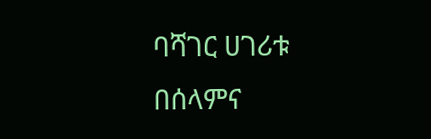ባሻገር ሀገሪቱ በሰላምና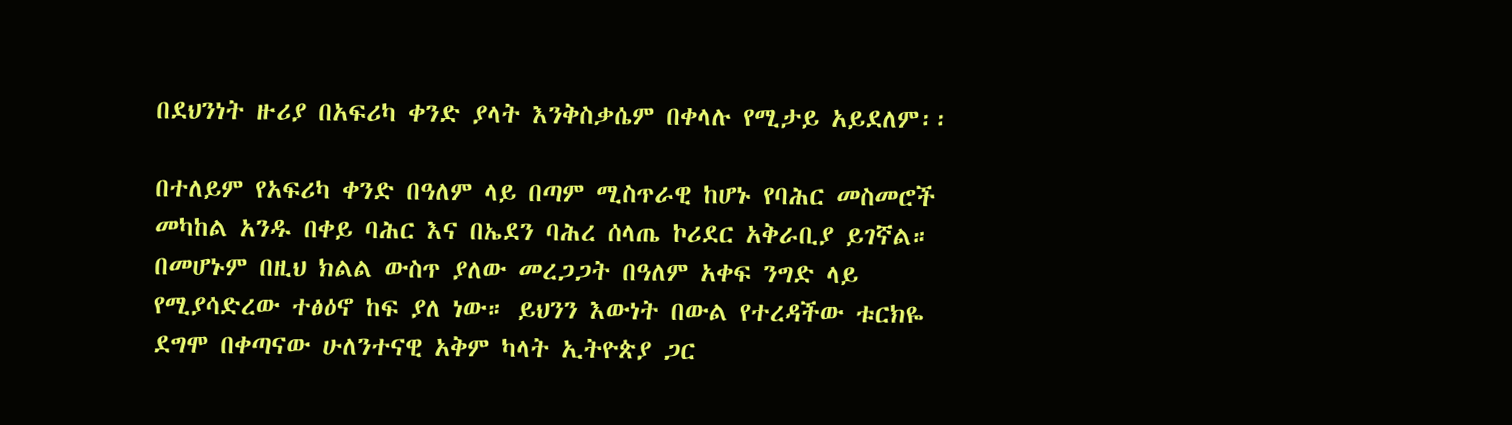በደህንነት ዙሪያ በአፍሪካ ቀንድ ያላት እንቅስቃሴም በቀላሉ የሚታይ አይደለም፡፡

በተለይም የአፍሪካ ቀንድ በዓለም ላይ በጣም ሚስጥራዊ ከሆኑ የባሕር መስመሮች መካከል አንዱ በቀይ ባሕር እና በኤደን ባሕረ ሰላጤ ኮሪደር አቅራቢያ ይገኛል። በመሆኑም በዚህ ክልል ውስጥ ያለው መረጋጋት በዓለም አቀፍ ንግድ ላይ የሚያሳድረው ተፅዕኖ ከፍ ያለ ነው። ይህንን እውነት በውል የተረዳችው ቱርክዬ ደግሞ በቀጣናው ሁለንተናዊ አቅም ካላት ኢትዮጵያ ጋር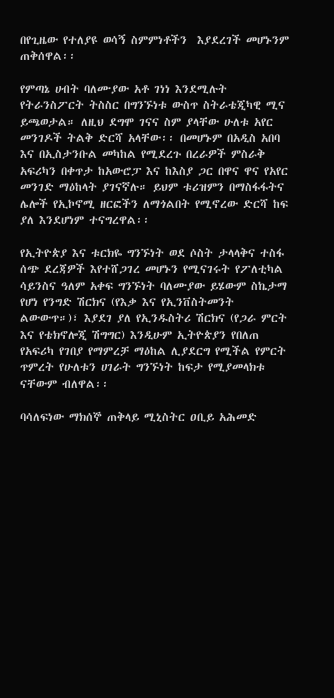በየጊዜው የተለያዩ ወሳኝ ስምምነቶችን  እያደረገች መሆኑንም ጠቅሰዋል፡፡

የምጣኔ ሀብት ባለሙያው አቶ ገነነ እንደሚሉት የትራንስፖርት ትስስር በግንኙነቱ ውስጥ ስትራቴጂካዊ ሚና ይጫወታል። ለዚህ ደግሞ ገናና ስም ያላቸው ሁለቱ አየር መንገዶች ትልቅ ድርሻ አላቸው፡፡ በመሆኑም በአዲስ አበባ እና በኢስታንቡል መካከል የሚደረጉ በረራዎች ምስራቅ አፍሪካን በቀጥታ ከአውሮፓ እና ከእስያ ጋር በዋና ዋና የአየር መንገድ ማዕከላት ያገናኛሉ። ይህም ቱሪዝምን በማስፋፋትና ሌሎች የኢኮኖሚ ዘርፎችን ለማጎልበት የሚኖረው ድርሻ ከፍ ያለ እንደሆነም ተናግረዋል፡፡

የኢትዮጵያ እና ቱርክዬ ግንኙነት ወደ ሶስት ታላላቅና ተስፋ ሰጭ ደረጃዎች እየተሸጋገረ መሆኑን የሚናገሩት የፖለቲካል ሳይንስና ዓለም አቀፍ ግንኙነት ባለሙያው ይሄውም ስኬታማ የሆነ የንግድ ሽርክና (የእቃ እና የኢንቨስትመንት ልውውጥ።)፣ እያደገ ያለ የኢንዱስትሪ ሽርክና (የጋራ ምርት እና የቴክኖሎጂ ሽግግር) እንዲሁም ኢትዮጵያን የበለጠ የአፍሪካ የገበያ የማምረቻ ማዕከል ሊያደርግ የሚችል የምርት ጥምረት የሁለቱን ሀገራት ግንኙነት ከፍታ የሚያመላክቱ ናቸውም ብለዋል፡፡

ባሳለፍነው ማክሰኞ ጠቅላይ ሚኒስትር ዐቢይ አሕመድ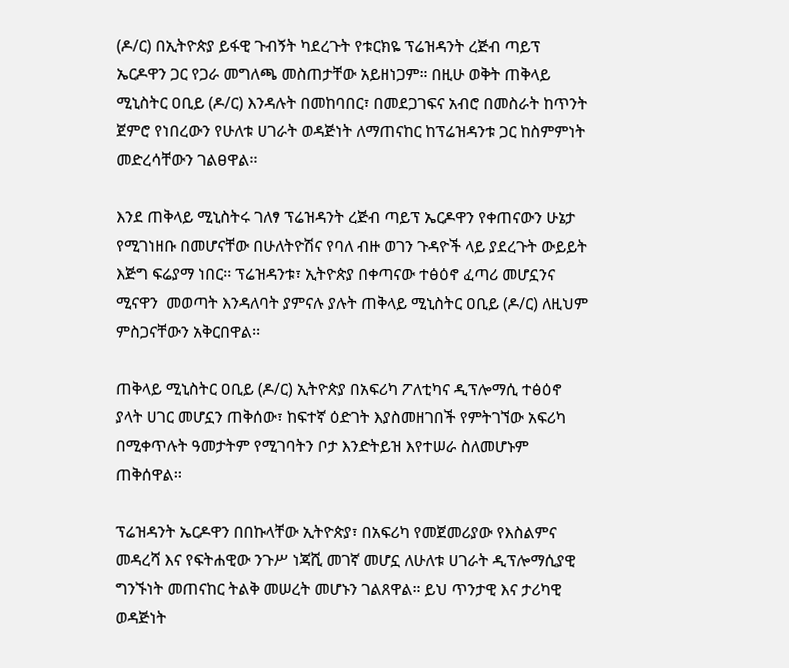(ዶ/ር) በኢትዮጵያ ይፋዊ ጉብኝት ካደረጉት የቱርክዬ ፕሬዝዳንት ረጅብ ጣይፕ ኤርዶዋን ጋር የጋራ መግለጫ መስጠታቸው አይዘነጋም። በዚሁ ወቅት ጠቅላይ ሚኒስትር ዐቢይ (ዶ/ር) እንዳሉት በመከባበር፣ በመደጋገፍና አብሮ በመስራት ከጥንት ጀምሮ የነበረውን የሁለቱ ሀገራት ወዳጅነት ለማጠናከር ከፕሬዝዳንቱ ጋር ከስምምነት መድረሳቸውን ገልፀዋል፡፡

እንደ ጠቅላይ ሚኒስትሩ ገለፃ ፕሬዝዳንት ረጅብ ጣይፕ ኤርዶዋን የቀጠናውን ሁኔታ የሚገነዘቡ በመሆናቸው በሁለትዮሽና የባለ ብዙ ወገን ጉዳዮች ላይ ያደረጉት ውይይት እጅግ ፍሬያማ ነበር፡፡ ፕሬዝዳንቱ፣ ኢትዮጵያ በቀጣናው ተፅዕኖ ፈጣሪ መሆኗንና  ሚናዋን  መወጣት እንዳለባት ያምናሉ ያሉት ጠቅላይ ሚኒስትር ዐቢይ (ዶ/ር) ለዚህም ምስጋናቸውን አቅርበዋል፡፡

ጠቅላይ ሚኒስትር ዐቢይ (ዶ/ር) ኢትዮጵያ በአፍሪካ ፖለቲካና ዲፕሎማሲ ተፅዕኖ ያላት ሀገር መሆኗን ጠቅሰው፣ ከፍተኛ ዕድገት እያስመዘገበች የምትገኘው አፍሪካ በሚቀጥሉት ዓመታትም የሚገባትን ቦታ እንድትይዝ እየተሠራ ስለመሆኑም ጠቅሰዋል፡፡

ፕሬዝዳንት ኤርዶዋን በበኩላቸው ኢትዮጵያ፣ በአፍሪካ የመጀመሪያው የእስልምና መዳረሻ እና የፍትሐዊው ንጉሥ ነጃሺ መገኛ መሆኗ ለሁለቱ ሀገራት ዲፕሎማሲያዊ ግንኙነት መጠናከር ትልቅ መሠረት መሆኑን ገልጸዋል። ይህ ጥንታዊ እና ታሪካዊ ወዳጅነት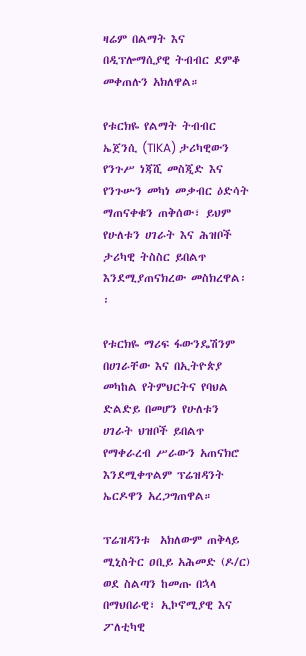ዛሬም በልማት እና በዲፕሎማሲያዊ ትብብር ደምቆ መቀጠሉን አክለዋል።

የቱርክዬ የልማት ትብብር ኤጀንሲ (TIKA) ታሪካዊውን የንጉሥ ነጃሺ መስጂድ እና የንጉሡን መካነ መቃብር ዕድሳት ማጠናቀቁን ጠቅሰው፣ ይህም የሁለቱን ሀገራት እና ሕዝቦች ታሪካዊ ትስስር ይበልጥ እንደሚያጠናክረው መስክረዋል፡፡

የቱርክዬ ማሪፍ ፋውንዴሽንም በሀገራቸው እና በኢትዮጵያ መካከል የትምህርትና የባህል ድልድይ በመሆን የሁለቱን ሀገራት ህዝቦች ይበልጥ የማቀራረብ ሥራውን አጠናክሮ እንደሚቀጥልም ፕሬዝዳንት ኤርዶዋን አረጋግጠዋል።

ፕሬዝዳንቱ  አክለውም ጠቅላይ ሚኒስትር ዐቢይ አሕመድ (ዶ/ር) ወደ ስልጣን ከመጡ በኋላ በማህበራዊ፣ ኢኮኖሚያዊ እና ፖለቲካዊ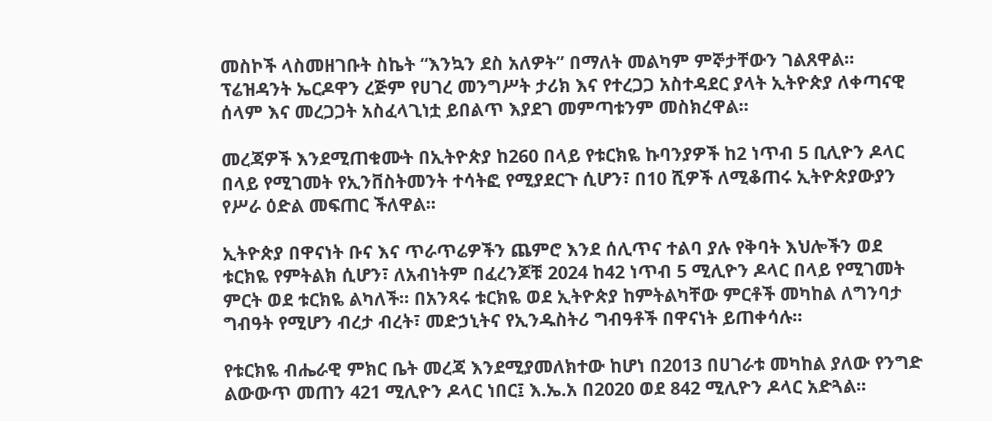መስኮች ላስመዘገቡት ስኬት “እንኳን ደስ አለዎት” በማለት መልካም ምኞታቸውን ገልጸዋል። ፕሬዝዳንት ኤርዶዋን ረጅም የሀገረ መንግሥት ታሪክ እና የተረጋጋ አስተዳደር ያላት ኢትዮጵያ ለቀጣናዊ ሰላም እና መረጋጋት አስፈላጊነቷ ይበልጥ እያደገ መምጣቱንም መስክረዋል፡፡

መረጃዎች እንደሚጠቁሙት በኢትዮጵያ ከ260 በላይ የቱርክዬ ኩባንያዎች ከ2 ነጥብ 5 ቢሊዮን ዶላር በላይ የሚገመት የኢንቨስትመንት ተሳትፎ የሚያደርጉ ሲሆን፣ በ10 ሺዎች ለሚቆጠሩ ኢትዮጵያውያን የሥራ ዕድል መፍጠር ችለዋል፡፡

ኢትዮጵያ በዋናነት ቡና እና ጥራጥሬዎችን ጨምሮ እንደ ሰሊጥና ተልባ ያሉ የቅባት እህሎችን ወደ ቱርክዬ የምትልክ ሲሆን፣ ለአብነትም በፈረንጆቹ 2024 ከ42 ነጥብ 5 ሚሊዮን ዶላር በላይ የሚገመት ምርት ወደ ቱርክዬ ልካለች። በአንጻሩ ቱርክዬ ወደ ኢትዮጵያ ከምትልካቸው ምርቶች መካከል ለግንባታ ግብዓት የሚሆን ብረታ ብረት፣ መድኃኒትና የኢንዱስትሪ ግብዓቶች በዋናነት ይጠቀሳሉ።

የቱርክዬ ብሔራዊ ምክር ቤት መረጃ እንደሚያመለክተው ከሆነ በ2013 በሀገራቱ መካከል ያለው የንግድ ልውውጥ መጠን 421 ሚሊዮን ዶላር ነበር፤ እ.ኤ.አ በ2020 ወደ 842 ሚሊዮን ዶላር አድጓል፡፡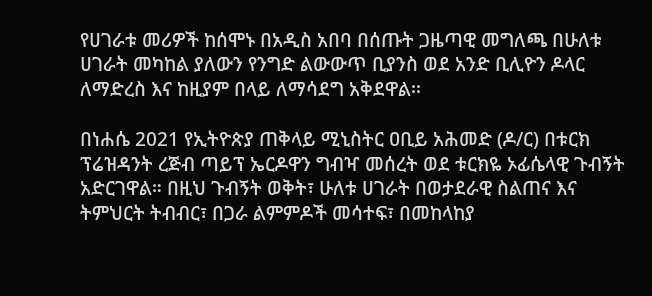የሀገራቱ መሪዎች ከሰሞኑ በአዲስ አበባ በሰጡት ጋዜጣዊ መግለጫ በሁለቱ ሀገራት መካከል ያለውን የንግድ ልውውጥ ቢያንስ ወደ አንድ ቢሊዮን ዶላር ለማድረስ እና ከዚያም በላይ ለማሳደግ አቅደዋል፡፡

በነሐሴ 2021 የኢትዮጵያ ጠቅላይ ሚኒስትር ዐቢይ አሕመድ (ዶ/ር) በቱርክ ፕሬዝዳንት ረጅብ ጣይፕ ኤርዶዋን ግብዣ መሰረት ወደ ቱርክዬ ኦፊሴላዊ ጉብኝት አድርገዋል። በዚህ ጉብኝት ወቅት፣ ሁለቱ ሀገራት በወታደራዊ ስልጠና እና ትምህርት ትብብር፣ በጋራ ልምምዶች መሳተፍ፣ በመከላከያ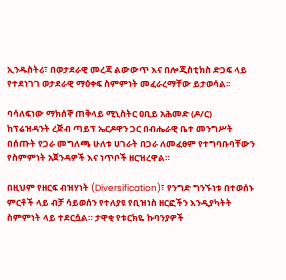ኢንዱስትሪ፣ በወታደራዊ መረጃ ልውውጥ እና በሎጂስቲክስ ድጋፍ ላይ የተደነገገ ወታደራዊ ማዕቀፍ ስምምነት መፈራረማቸው ይታወሳል፡፡

ባሳለፍነው ማክሰኞ ጠቅላይ ሚኒስትር ዐቢይ አሕመድ (ዶ/ር) ከፕሬዝዳንት ረጅብ ጣይፕ ኤርዶዋን ጋር በብሔራዊ ቤተ መንግሥት በሰጡት የጋራ መግለጫ ሁለቱ ሀገራት በጋራ ለመፈፀም የተግባቡባቸውን የስምምነት አጀንዳዎች እና ነጥቦች ዘርዝረዋል።

በዚህም የዘርፍ ብዝሃነት (Diversification)፣ የንግድ ግንኙነቱ በተወሰኑ ምርቶች ላይ ብቻ ሳይወሰን የተለያዩ የቢዝነስ ዘርፎችን እንዲያካትት ስምምነት ላይ ተደርሷል። ታዋቂ የቱርክዬ ኩባንያዎች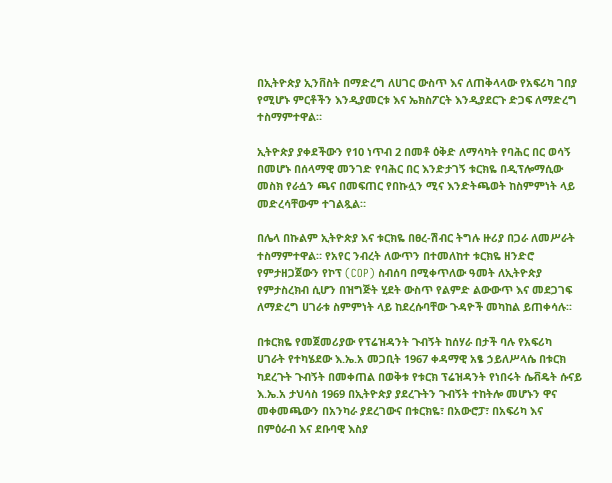በኢትዮጵያ ኢንቨስት በማድረግ ለሀገር ውስጥ እና ለጠቅላላው የአፍሪካ ገበያ የሚሆኑ ምርቶችን እንዲያመርቱ እና ኤክስፖርት እንዲያደርጉ ድጋፍ ለማድረግ ተስማምተዋል።

ኢትዮጵያ ያቀደችውን የ10 ነጥብ 2 በመቶ ዕቅድ ለማሳካት የባሕር በር ወሳኝ በመሆኑ በሰላማዊ መንገድ የባሕር በር እንድታገኝ ቱርክዬ በዲፕሎማሲው መስክ የራሷን ጫና በመፍጠር የበኩሏን ሚና እንድትጫወት ከስምምነት ላይ መድረሳቸውም ተገልጿል።

በሌላ በኩልም ኢትዮጵያ እና ቱርክዬ በፀረ-ሽብር ትግሉ ዙሪያ በጋራ ለመሥራት ተስማምተዋል። የአየር ንብረት ለውጥን በተመለከተ ቱርክዬ ዘንድሮ የምታዘጋጀውን የኮፕ (COP) ስብሰባ በሚቀጥለው ዓመት ለኢትዮጵያ የምታስረክብ ሲሆን በዝግጅት ሂደት ውስጥ የልምድ ልውውጥ እና መደጋገፍ ለማድረግ ሀገራቱ ስምምነት ላይ ከደረሱባቸው ጉዳዮች መካከል ይጠቀሳሉ፡፡

በቱርክዬ የመጀመሪያው የፕሬዝዳንት ጉብኝት ከሰሃራ በታች ባሉ የአፍሪካ ሀገራት የተካሄደው እ.ኤ.አ መጋቢት 1967 ቀዳማዊ አፄ ኃይለሥላሴ በቱርክ ካደረጉት ጉብኝት በመቀጠል በወቅቱ የቱርክ ፕሬዝዳንት የነበሩት ሴቭዴት ሱናይ እ.ኤ.አ ታህሳስ 1969 በኢትዮጵያ ያደረጉትን ጉብኝት ተከትሎ መሆኑን ዋና መቀመጫውን በአንካራ ያደረገውና በቱርክዬ፣ በአውሮፓ፣ በአፍሪካ እና በምዕራብ እና ደቡባዊ እስያ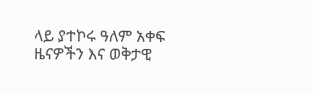ላይ ያተኮሩ ዓለም አቀፍ ዜናዎችን እና ወቅታዊ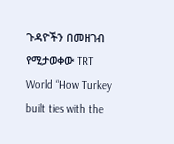ጉዳዮችን በመዘገብ የሚታወቀው TRT World “How Turkey built ties with the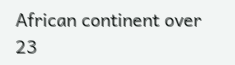African continent over 23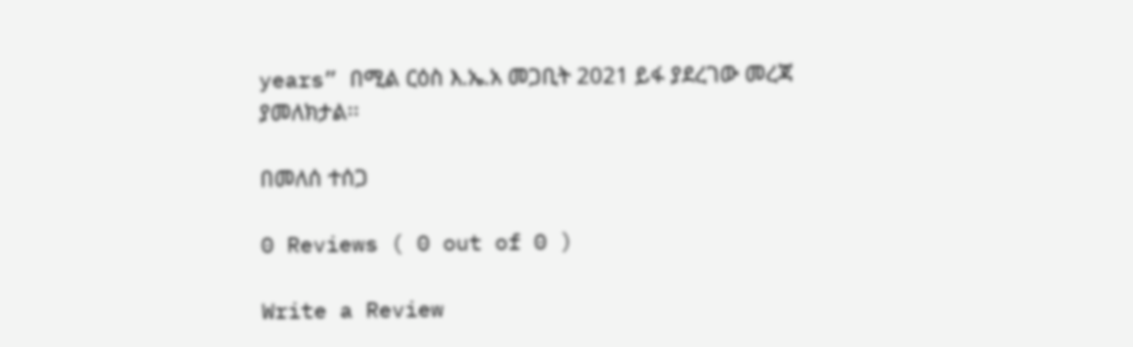years” በሚል ርዕስ እ.ኤ.አ መጋቢት 2021 ይፋ ያደረገው መረጃ ያመለክታል፡፡

በመለሰ ተሰጋ

0 Reviews ( 0 out of 0 )

Write a Review